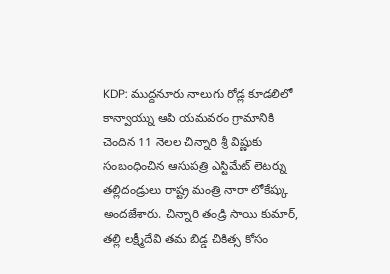KDP: ముద్దనూరు నాలుగు రోడ్ల కూడలిలో కాన్వాయ్ను ఆపి యమవరం గ్రామానికి చెందిన 11 నెలల చిన్నారి శ్రీ విష్ణుకు సంబంధించిన ఆసుపత్రి ఎస్టిమేట్ లెటర్ను తల్లిదండ్రులు రాష్ట్ర మంత్రి నారా లోకేష్కు అందజేశారు. చిన్నారి తండ్రి సాయి కుమార్, తల్లి లక్ష్మీదేవి తమ బిడ్డ చికిత్స కోసం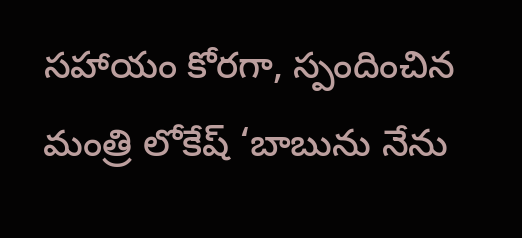సహాయం కోరగా, స్పందించిన మంత్రి లోకేష్ ‘బాబును నేను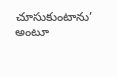చూసుకుంటాను’ అంటూ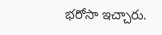భరోసా ఇచ్చారు.